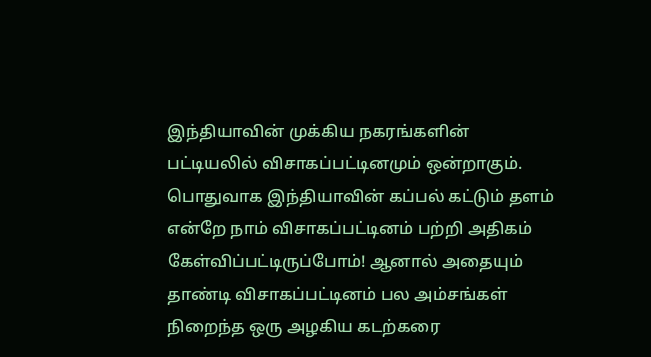இந்தியாவின் முக்கிய நகரங்களின் பட்டியலில் விசாகப்பட்டினமும் ஒன்றாகும். பொதுவாக இந்தியாவின் கப்பல் கட்டும் தளம் என்றே நாம் விசாகப்பட்டினம் பற்றி அதிகம் கேள்விப்பட்டிருப்போம்! ஆனால் அதையும் தாண்டி விசாகப்பட்டினம் பல அம்சங்கள் நிறைந்த ஒரு அழகிய கடற்கரை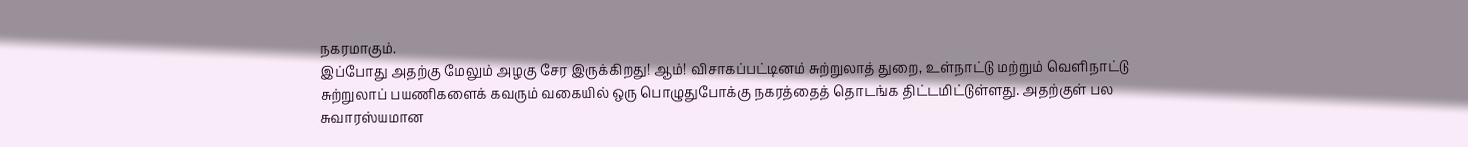நகரமாகும்.
இப்போது அதற்கு மேலும் அழகு சேர இருக்கிறது! ஆம்! விசாகப்பட்டினம் சுற்றுலாத் துறை, உள்நாட்டு மற்றும் வெளிநாட்டு சுற்றுலாப் பயணிகளைக் கவரும் வகையில் ஒரு பொழுதுபோக்கு நகரத்தைத் தொடங்க திட்டமிட்டுள்ளது. அதற்குள் பல சுவாரஸ்யமான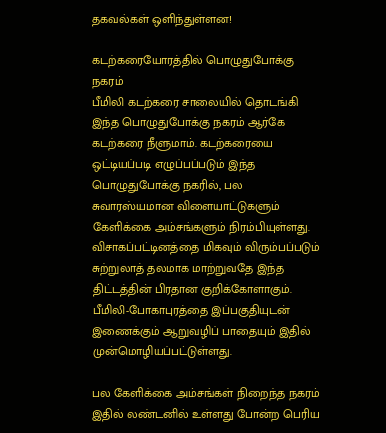தகவல்கள் ஒளிந்துள்ளன!

கடற்கரையோரத்தில் பொழுதுபோக்கு நகரம்
பீமிலி கடற்கரை சாலையில் தொடங்கி இந்த பொழுதுபோக்கு நகரம் ஆர்கே கடற்கரை நீளுமாம். கடற்கரையை ஒட்டியப்படி எழுப்பப்படும் இந்த பொழுதுபோக்கு நகரில், பல சுவாரஸ்யமான விளையாட்டுகளும் கேளிக்கை அம்சங்களும் நிரம்பியுள்ளது. விசாகப்பட்டினத்தை மிகவும் விரும்பப்படும் சுற்றுலாத் தலமாக மாற்றுவதே இந்த திட்டத்தின் பிரதான குறிக்கோளாகும். பீமிலி-போகாபுரத்தை இப்பகுதியுடன் இணைக்கும் ஆறுவழிப் பாதையும் இதில் முன்மொழியப்பட்டுள்ளது.

பல கேளிக்கை அம்சங்கள் நிறைந்த நகரம்
இதில் லண்டனில் உள்ளது போன்ற பெரிய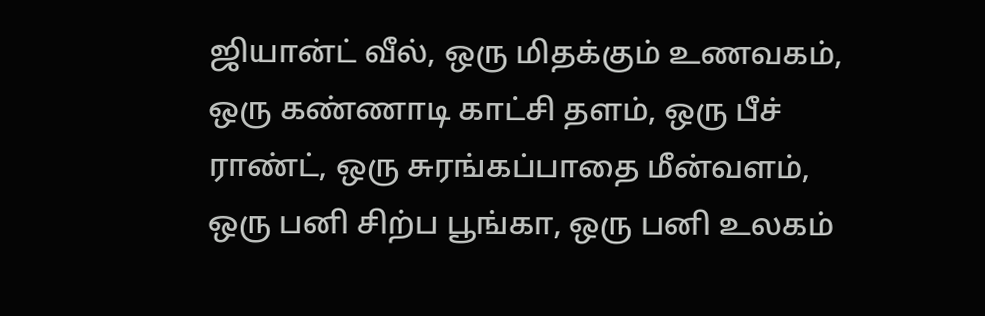ஜியான்ட் வீல், ஒரு மிதக்கும் உணவகம், ஒரு கண்ணாடி காட்சி தளம், ஒரு பீச் ராண்ட், ஒரு சுரங்கப்பாதை மீன்வளம், ஒரு பனி சிற்ப பூங்கா, ஒரு பனி உலகம்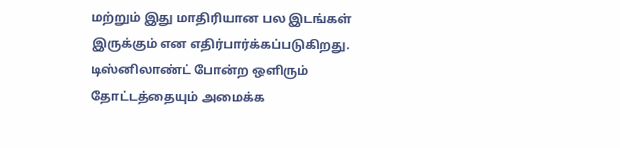மற்றும் இது மாதிரியான பல இடங்கள் இருக்கும் என எதிர்பார்க்கப்படுகிறது. டிஸ்னிலாண்ட் போன்ற ஒளிரும் தோட்டத்தையும் அமைக்க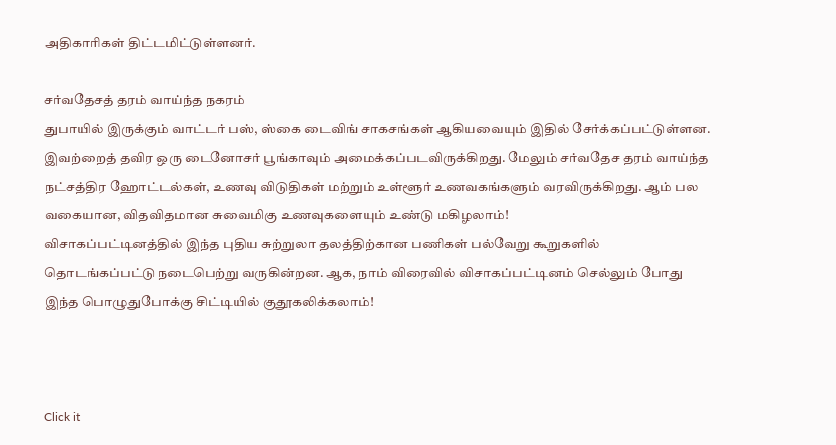அதிகாரிகள் திட்டமிட்டுள்ளனர்.

சர்வதேசத் தரம் வாய்ந்த நகரம்
துபாயில் இருக்கும் வாட்டர் பஸ், ஸ்கை டைவிங் சாகசங்கள் ஆகியவையும் இதில் சேர்க்கப்பட்டுள்ளன. இவற்றைத் தவிர ஒரு டைனோசர் பூங்காவும் அமைக்கப்படவிருக்கிறது. மேலும் சர்வதேச தரம் வாய்ந்த நட்சத்திர ஹோட்டல்கள், உணவு விடுதிகள் மற்றும் உள்ளூர் உணவகங்களும் வரவிருக்கிறது. ஆம் பல வகையான, விதவிதமான சுவைமிகு உணவுகளையும் உண்டு மகிழலாம்!
விசாகப்பட்டினத்தில் இந்த புதிய சுற்றுலா தலத்திற்கான பணிகள் பல்வேறு கூறுகளில் தொடங்கப்பட்டு நடைபெற்று வருகின்றன. ஆக, நாம் விரைவில் விசாகப்பட்டினம் செல்லும் போது இந்த பொழுதுபோக்கு சிட்டியில் குதூகலிக்கலாம்!



Click it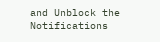and Unblock the Notifications